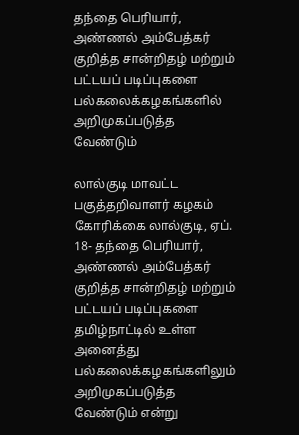தந்தை பெரியார், அண்ணல் அம்பேத்கர் குறித்த சான்றிதழ் மற்றும் பட்டயப் படிப்புகளை பல்கலைக்கழகங்களில் அறிமுகப்படுத்த வேண்டும்

லால்குடி மாவட்ட பகுத்தறிவாளர் கழகம் கோரிக்கை லால்குடி, ஏப். 18- தந்தை பெரியார், அண்ணல் அம்பேத்கர் குறித்த சான்றிதழ் மற்றும் பட்டயப் படிப்புகளை தமிழ்நாட்டில் உள்ள அனைத்து பல்கலைக்கழகங்களிலும் அறிமுகப்படுத்த வேண்டும் என்று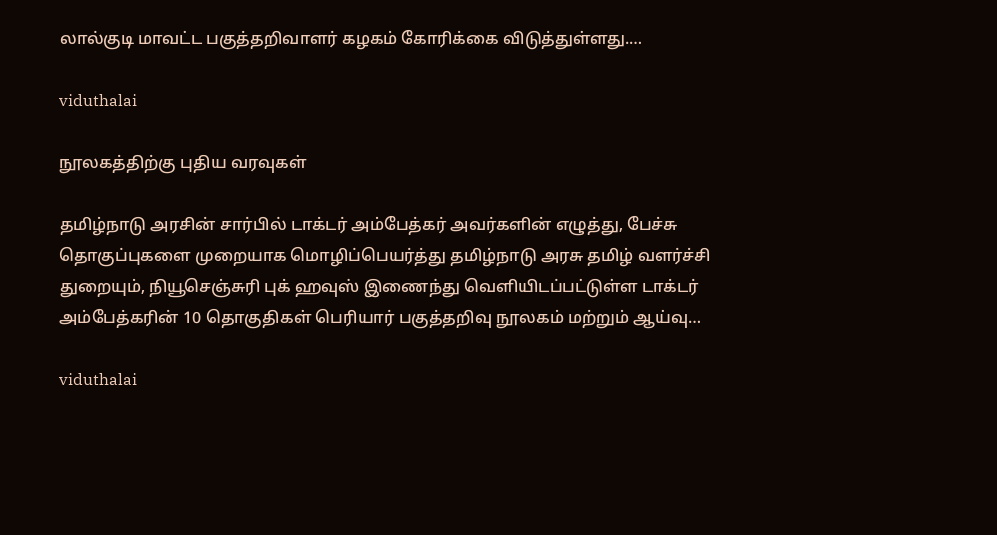லால்குடி மாவட்ட பகுத்தறிவாளர் கழகம் கோரிக்கை விடுத்துள்ளது.…

viduthalai

நூலகத்திற்கு புதிய வரவுகள்

தமிழ்நாடு அரசின் சார்பில் டாக்டர் அம்பேத்கர் அவர்களின் எழுத்து, பேச்சு தொகுப்புகளை முறையாக மொழிப்பெயர்த்து தமிழ்நாடு அரசு தமிழ் வளர்ச்சி துறையும், நியூசெஞ்சுரி புக் ஹவுஸ் இணைந்து வெளியிடப்பட்டுள்ள டாக்டர் அம்பேத்கரின் 10 தொகுதிகள் பெரியார் பகுத்தறிவு நூலகம் மற்றும் ஆய்வு…

viduthalai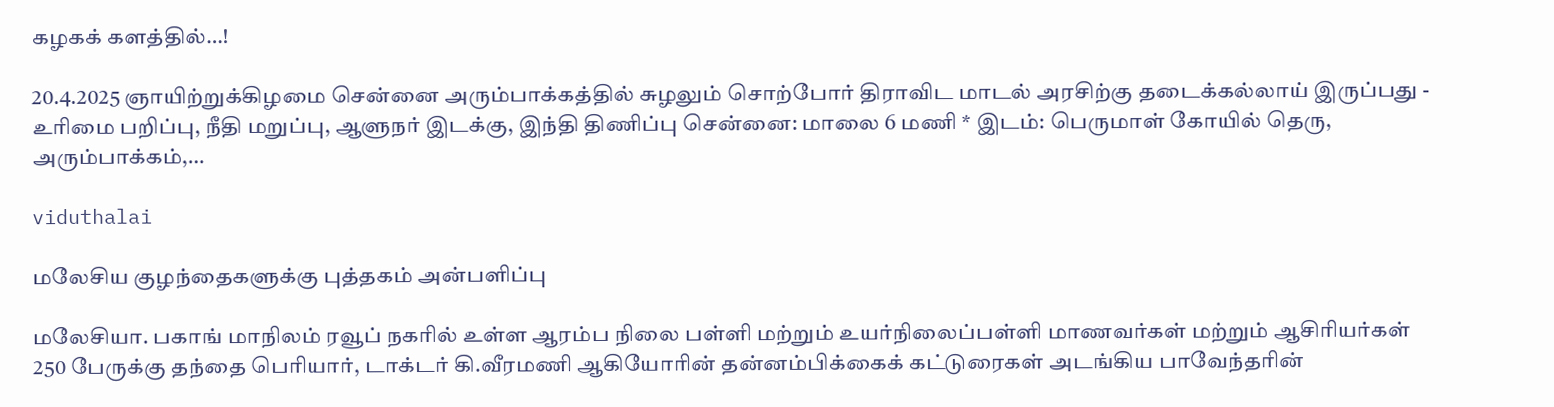கழகக் களத்தில்…!

20.4.2025 ஞாயிற்றுக்கிழமை சென்னை அரும்பாக்கத்தில் சுழலும் சொற்போர் திராவிட மாடல் அரசிற்கு தடைக்கல்லாய் இருப்பது - உரிமை பறிப்பு, நீதி மறுப்பு, ஆளுநர் இடக்கு, இந்தி திணிப்பு சென்னை: மாலை 6 மணி * இடம்: பெருமாள் கோயில் தெரு, அரும்பாக்கம்,…

viduthalai

மலேசிய குழந்தைகளுக்கு புத்தகம் அன்பளிப்பு

மலேசியா. பகாங் மாநிலம் ரவூப் நகரில் உள்ள ஆரம்ப நிலை பள்ளி மற்றும் உயர்நிலைப்பள்ளி மாணவர்கள் மற்றும் ஆசிரியர்கள் 250 பேருக்கு தந்தை பெரியார், டாக்டர் கி.வீரமணி ஆகியோரின் தன்னம்பிக்கைக் கட்டுரைகள் அடங்கிய பாவேந்தரின்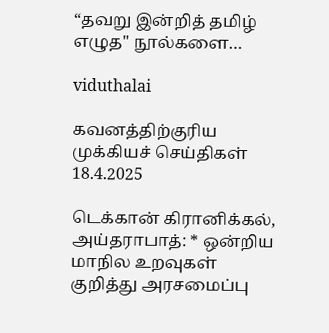“தவறு இன்றித் தமிழ் எழுத'' நூல்களை…

viduthalai

கவனத்திற்குரிய முக்கியச் செய்திகள் 18.4.2025

டெக்கான் கிரானிக்கல், அய்தராபாத்: * ஒன்றிய மாநில உறவுகள் குறித்து அரசமைப்பு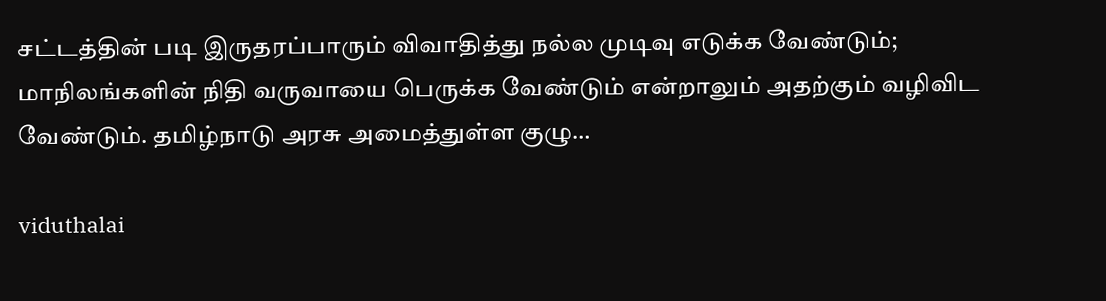சட்டத்தின் படி இருதரப்பாரும் விவாதித்து நல்ல முடிவு எடுக்க வேண்டும்; மாநிலங்களின் நிதி வருவாயை பெருக்க வேண்டும் என்றாலும் அதற்கும் வழிவிட வேண்டும். தமிழ்நாடு அரசு அமைத்துள்ள குழு…

viduthalai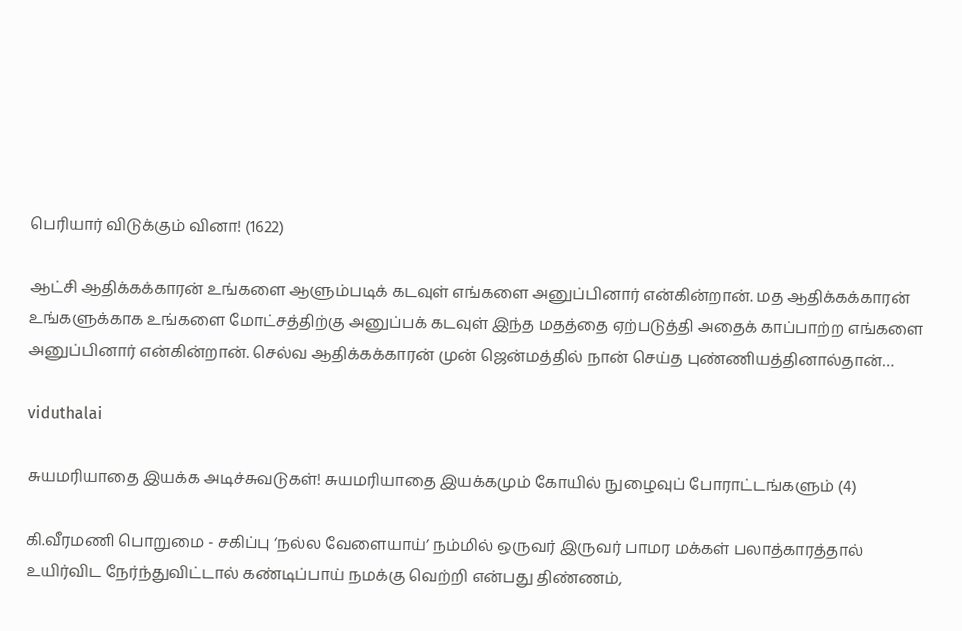பெரியார் விடுக்கும் வினா! (1622)

ஆட்சி ஆதிக்கக்காரன் உங்களை ஆளும்படிக் கடவுள் எங்களை அனுப்பினார் என்கின்றான். மத ஆதிக்கக்காரன் உங்களுக்காக உங்களை மோட்சத்திற்கு அனுப்பக் கடவுள் இந்த மதத்தை ஏற்படுத்தி அதைக் காப்பாற்ற எங்களை அனுப்பினார் என்கின்றான். செல்வ ஆதிக்கக்காரன் முன் ஜென்மத்தில் நான் செய்த புண்ணியத்தினால்தான்…

viduthalai

சுயமரியாதை இயக்க அடிச்சுவடுகள்! சுயமரியாதை இயக்கமும் கோயில் நுழைவுப் போராட்டங்களும் (4)

கி.வீரமணி பொறுமை - சகிப்பு ‘நல்ல வேளையாய்’ நம்மில் ஒருவர் இருவர் பாமர மக்கள் பலாத்காரத்தால் உயிர்விட நேர்ந்துவிட்டால் கண்டிப்பாய் நமக்கு வெற்றி என்பது திண்ணம்,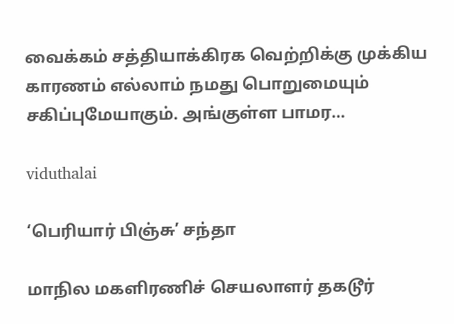வைக்கம் சத்தியாக்கிரக வெற்றிக்கு முக்கிய காரணம் எல்லாம் நமது பொறுமையும் சகிப்புமேயாகும். அங்குள்ள பாமர…

viduthalai

‘பெரியார் பிஞ்சு’ சந்தா

மாநில மகளிரணிச் செயலாளர் தகடூர்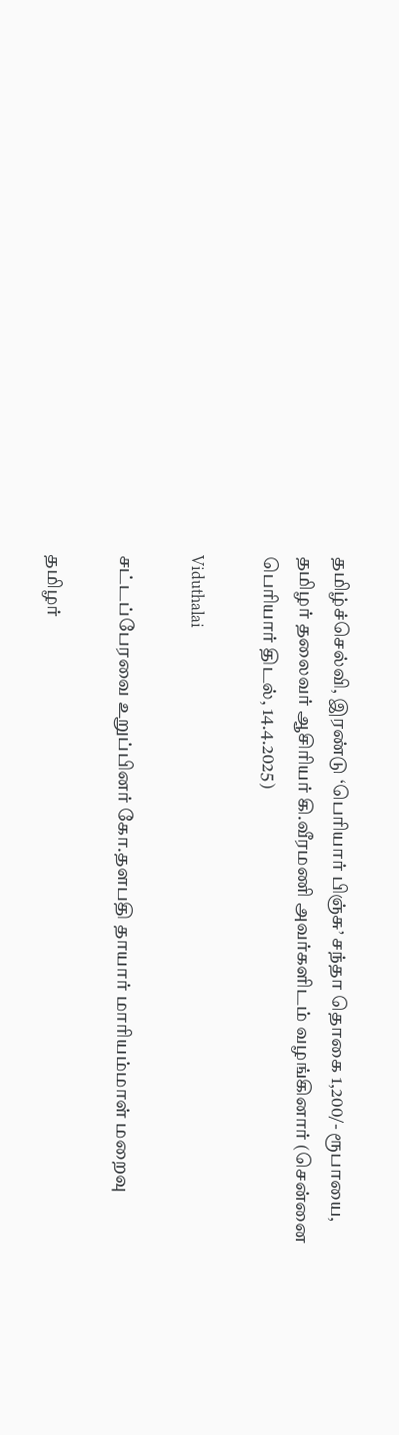தமிழ்ச்செல்வி, இரண்டு ‘பெரியார் பிஞ்சு’ சந்தா தொகை 1,200/- ரூபாயை, தமிழர் தலைவர் ஆசிரியர் கி.வீரமணி அவர்களிடம் வழங்கினார் (சென்னை பெரியார் திடல், 14.4.2025)

Viduthalai

சட்டப்பேரவை உறுப்பினர் கோ.தளபதி தாயார் மாரியம்மாள் மறைவு

தமிழர்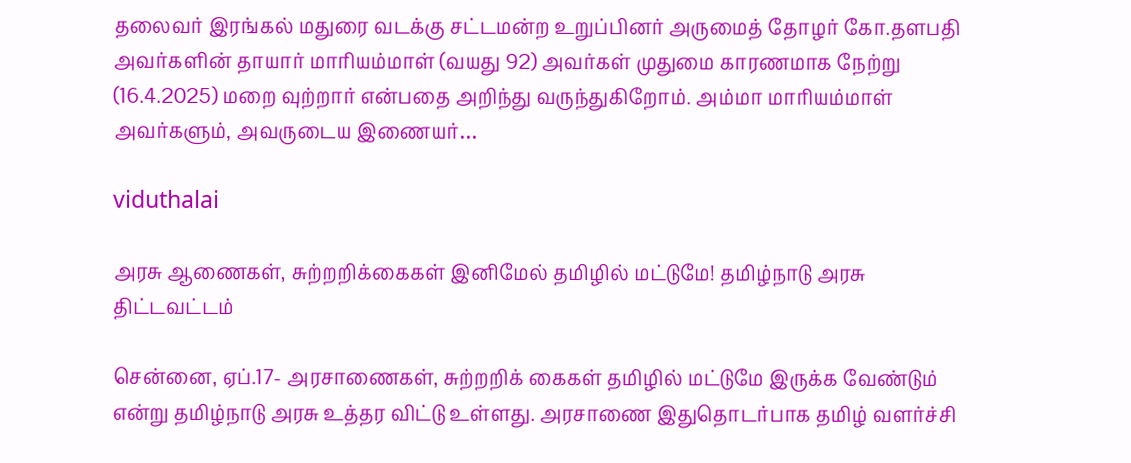தலைவர் இரங்கல் மதுரை வடக்கு சட்டமன்ற உறுப்பினர் அருமைத் தோழர் கோ.தளபதி அவர்களின் தாயார் மாரியம்மாள் (வயது 92) அவர்கள் முதுமை காரணமாக நேற்று (16.4.2025) மறை வுற்றார் என்பதை அறிந்து வருந்துகிறோம். அம்மா மாரியம்மாள் அவர்களும், அவருடைய இணையர்…

viduthalai

அரசு ஆணைகள், சுற்றறிக்கைகள் இனிமேல் தமிழில் மட்டுமே! தமிழ்நாடு அரசு திட்டவட்டம்

சென்னை, ஏப்.17- அரசாணைகள், சுற்றறிக் கைகள் தமிழில் மட்டுமே இருக்க வேண்டும் என்று தமிழ்நாடு அரசு உத்தர விட்டு உள்ளது. அரசாணை இதுதொடர்பாக தமிழ் வளர்ச்சி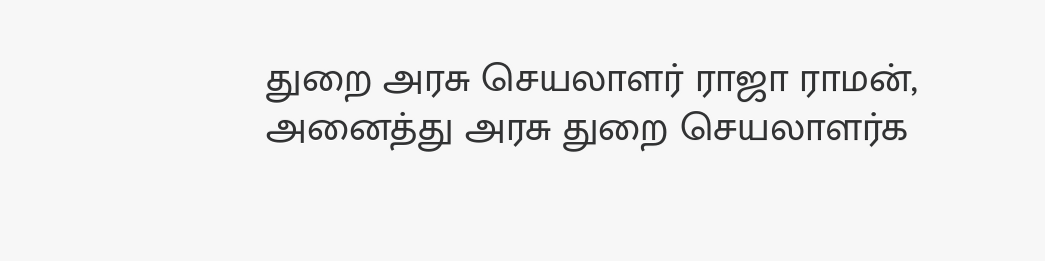துறை அரசு செயலாளர் ராஜா ராமன், அனைத்து அரசு துறை செயலாளர்க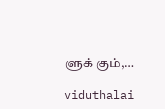ளுக் கும்,…

viduthalai